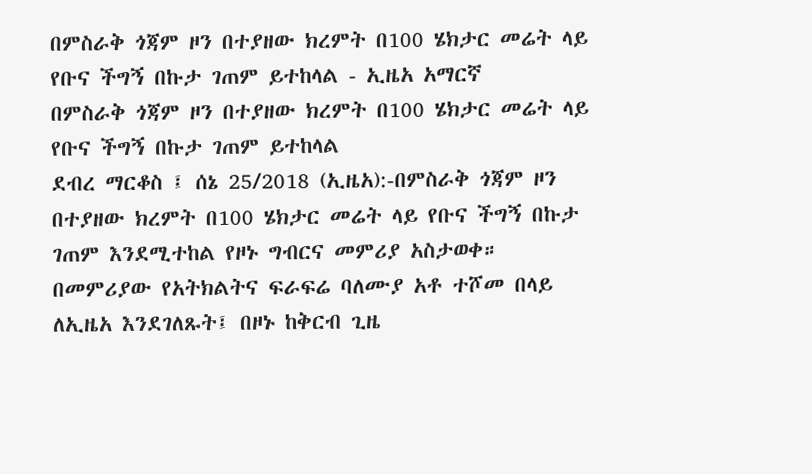በምስራቅ ጎጃም ዞን በተያዘው ክረምት በ100 ሄክታር መሬት ላይ የቡና ችግኝ በኩታ ገጠም ይተከላል - ኢዜአ አማርኛ
በምስራቅ ጎጃም ዞን በተያዘው ክረምት በ100 ሄክታር መሬት ላይ የቡና ችግኝ በኩታ ገጠም ይተከላል
ደብረ ማርቆስ ፤ ሰኔ 25/2018 (ኢዜአ):-በምስራቅ ጎጃም ዞን በተያዘው ክረምት በ100 ሄክታር መሬት ላይ የቡና ችግኝ በኩታ ገጠም እንደሚተከል የዞኑ ግብርና መምሪያ አስታወቀ።
በመምሪያው የአትክልትና ፍራፍሬ ባለሙያ አቶ ተሾመ በላይ ለኢዜአ እንደገለጹት፤ በዞኑ ከቅርብ ጊዜ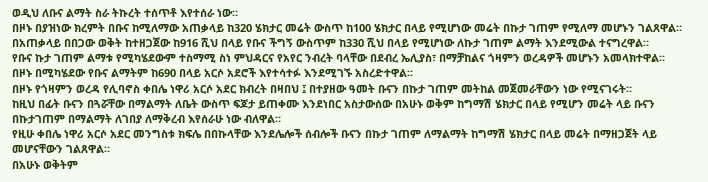ወዲህ ለቡና ልማት ስራ ትኩረት ተሰጥቶ እየተሰራ ነው።
በዞኑ በያዝነው ክረምት በቡና ከሚለማው አጠቃላይ ከ320 ሄክታር መሬት ውስጥ ከ100 ሄክታር በላይ የሚሆነው መሬት በኩታ ገጠም የሚለማ መሆኑን ገልጸዋል።
በአጠቃላይ በበጋው ወቅት ከተዘጋጀው ከ916 ሺህ በላይ የቡና ችግኝ ውስጥም ከ330 ሺህ በላይ የሚሆነው ለኩታ ገጠም ልማት እንደሚውል ተናግረዋል።
የቡና ኩታ ገጠም ልማቱ የሚካሄደውም ተስማሚ ስነ ምህዳርና የአየር ንብረት ባላቸው በደብረ ኤሊያስ፣ በማቻከልና ጎዛምን ወረዳዎች መሆኑን አመላክተዋል።
በዞኑ በሚካሄደው የቡና ልማትም ከ690 በላይ አርሶ አደሮች እየተሳተፉ እንደሚገኙ አስረድተዋል።
በዞኑ የጎዛምን ወረዳ የሊባኖስ ቀበሌ ነዋሪ አርሶ አደር ክብረት በዛበህ ፤ በተያዘው ዓመት ቡናን በኩታ ገጠም መትከል መጀመራቸውን ነው የሚናገሩት።
ከዚህ በፊት ቡናን በጓሯቸው በማልማት ለቤት ውስጥ ፍጆታ ይጠቀሙ እንደነበር አስታውሰው በአሁኑ ወቅም ከግማሽ ሄክታር በላይ የሚሆን መሬት ላይ ቡናን በኩታገጠም በማልማት ለገበያ ለማቅረብ እየሰራሁ ነው ብለዋል።
የዚሁ ቀበሌ ነዋሪ አርሶ አደር መንግስቱ ክፍሌ በበኩላቸው እንደሌሎች ሰብሎች ቡናን በኩታ ገጠም ለማልማት ከግማሽ ሄክታር በላይ መሬት በማዘጋጀት ላይ መሆናቸውን ገልጸዋል።
በአሁኑ ወቅትም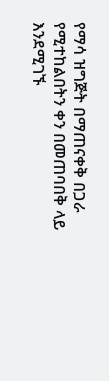የማሳ ዝግጅት በማጠናቀቅ በጋራ የሚተከልበትን ቀን በመጠባበቅ ላይ እንደሚገኙ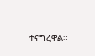ተናግረዋል።